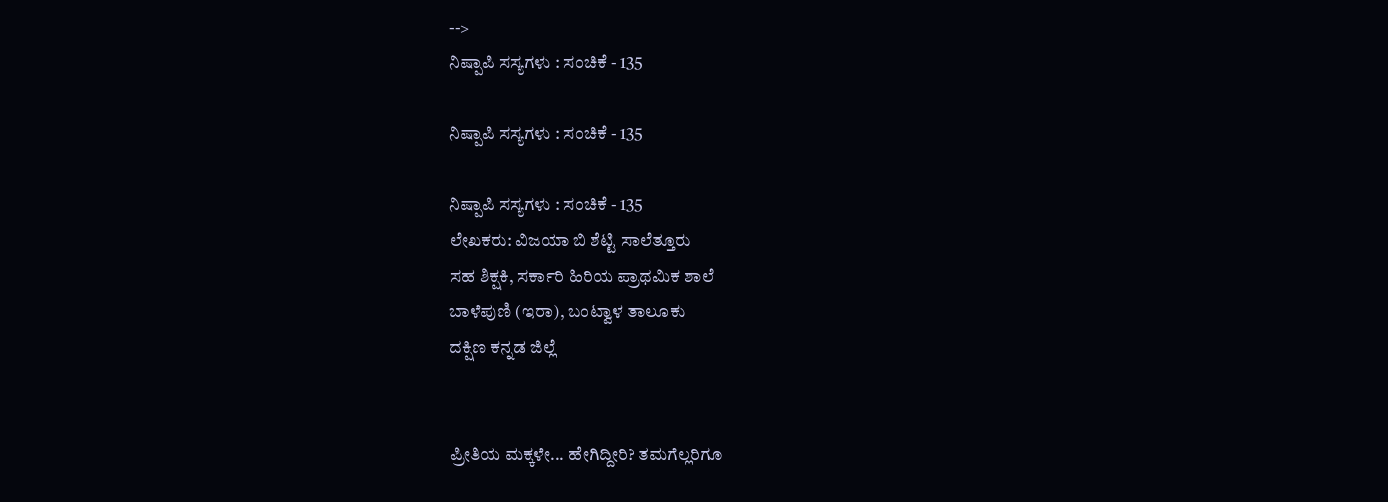-->
ನಿಷ್ಪಾಪಿ ಸಸ್ಯಗಳು : ಸಂಚಿಕೆ - 135

ನಿಷ್ಪಾಪಿ ಸಸ್ಯಗಳು : ಸಂಚಿಕೆ - 135

ನಿಷ್ಪಾಪಿ ಸಸ್ಯಗಳು : ಸಂಚಿಕೆ - 135
ಲೇಖಕರು: ವಿಜಯಾ ಬಿ ಶೆಟ್ಟಿ ಸಾಲೆತ್ತೂರು
ಸಹ ಶಿಕ್ಷಕಿ, ಸರ್ಕಾರಿ ಹಿರಿಯ ಪ್ರಾಥಮಿಕ ಶಾಲೆ
ಬಾಳೆಪುಣಿ (ಇರಾ), ಬಂಟ್ವಾಳ ತಾಲೂಕು
ದಕ್ಷಿಣ ಕನ್ನಡ ಜಿಲ್ಲೆ


ಪ್ರೀತಿಯ ಮಕ್ಕಳೇ... ಹೇಗಿದ್ದೀರಿ? ತಮಗೆಲ್ಲರಿಗೂ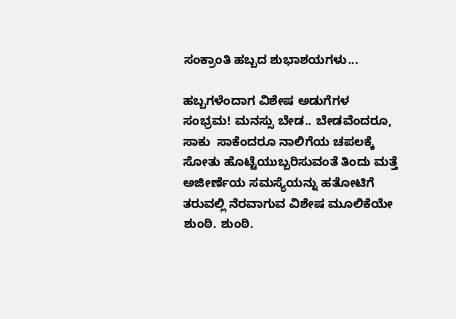ಸಂಕ್ರಾಂತಿ ಹಬ್ಬದ ಶುಭಾಶಯಗಳು...

ಹಬ್ಬಗಳೆಂದಾಗ ವಿಶೇಷ ಅಡುಗೆಗಳ ಸಂಭ್ರಮ! ಮನಸ್ಸು ಬೇಡ.. ಬೇಡವೆಂದರೂ, ಸಾಕು  ಸಾಕೆಂದರೂ ನಾಲಿಗೆಯ ಚಪಲಕ್ಕೆ ಸೋತು ಹೊಟ್ಟೆಯುಬ್ಬರಿಸುವಂತೆ ತಿಂದು ಮತ್ತೆ ಅಜೀರ್ಣೆಯ ಸಮಸ್ಯೆಯನ್ನು ಹತೋಟಿಗೆ ತರುವಲ್ಲಿ ನೆರವಾಗುವ ವಿಶೇಷ ಮೂಲಿಕೆಯೇ ಶುಂಠಿ. ಶುಂಠಿ.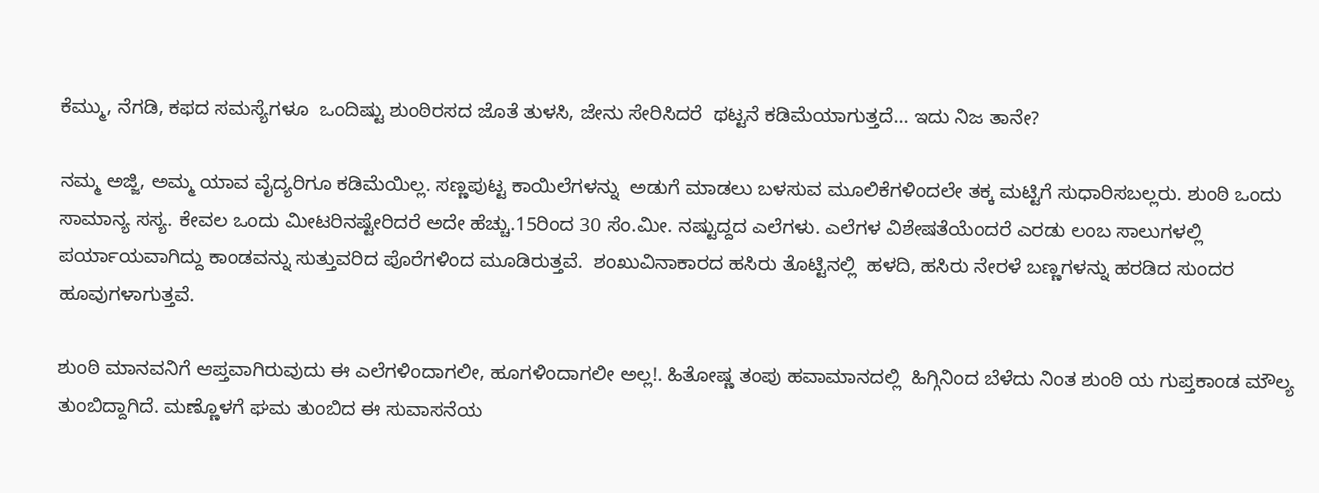ಕೆಮ್ಮು, ನೆಗಡಿ, ಕಫದ ಸಮಸ್ಯೆಗಳೂ  ಒಂದಿಷ್ಟು ಶುಂಠಿರಸದ ಜೊತೆ ತುಳಸಿ, ಜೇನು ಸೇರಿಸಿದರೆ  ಥಟ್ಟನೆ ಕಡಿಮೆಯಾಗುತ್ತದೆ... ಇದು ನಿಜ ತಾನೇ?

ನಮ್ಮ ಅಜ್ಜಿ, ಅಮ್ಮ ಯಾವ ವೈದ್ಯರಿಗೂ ಕಡಿಮೆಯಿಲ್ಲ. ಸಣ್ಣಪುಟ್ಟ ಕಾಯಿಲೆಗಳನ್ನು  ಅಡುಗೆ ಮಾಡಲು ಬಳಸುವ ಮೂಲಿಕೆಗಳಿಂದಲೇ ತಕ್ಕ ಮಟ್ಟಿಗೆ ಸುಧಾರಿಸಬಲ್ಲರು. ಶುಂಠಿ ಒಂದು ಸಾಮಾನ್ಯ ಸಸ್ಯ. ಕೇವಲ ಒಂದು ಮೀಟರಿನಷ್ಟೇರಿದರೆ ಅದೇ ಹೆಚ್ಚು.15ರಿಂದ 30 ಸೆಂ.ಮೀ. ನಷ್ಟುದ್ದದ ಎಲೆಗಳು. ಎಲೆಗಳ ವಿಶೇಷತೆಯೆಂದರೆ ಎರಡು ಲಂಬ ಸಾಲುಗಳಲ್ಲಿ ಪರ್ಯಾಯವಾಗಿದ್ದು ಕಾಂಡವನ್ನು ಸುತ್ತುವರಿದ ಪೊರೆಗಳಿಂದ ಮೂಡಿರುತ್ತವೆ.  ಶಂಖುವಿನಾಕಾರದ ಹಸಿರು ತೊಟ್ಟಿನಲ್ಲಿ  ಹಳದಿ, ಹಸಿರು ನೇರಳೆ ಬಣ್ಣಗಳನ್ನು ಹರಡಿದ ಸುಂದರ  ಹೂವುಗಳಾಗುತ್ತವೆ.

ಶುಂಠಿ ಮಾನವನಿಗೆ ಆಪ್ತವಾಗಿರುವುದು ಈ ಎಲೆಗಳಿಂದಾಗಲೀ, ಹೂಗಳಿಂದಾಗಲೀ ಅಲ್ಲ!. ಹಿತೋಷ್ಣ ತಂಪು ಹವಾಮಾನದಲ್ಲಿ  ಹಿಗ್ಗಿನಿಂದ ಬೆಳೆದು ನಿಂತ ಶುಂಠಿ ಯ ಗುಪ್ತಕಾಂಡ ಮೌಲ್ಯ ತುಂಬಿದ್ದಾಗಿದೆ. ಮಣ್ಣೊಳಗೆ ಘಮ ತುಂಬಿದ ಈ ಸುವಾಸನೆಯ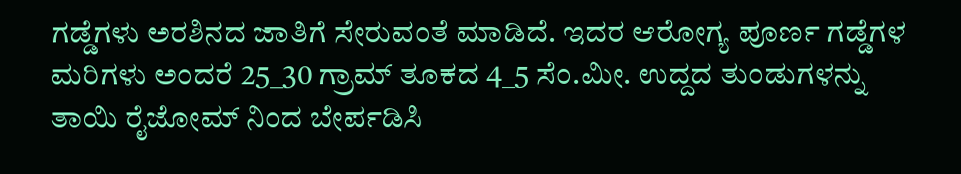ಗಡ್ಡೆಗಳು ಅರಶಿನದ ಜಾತಿಗೆ ಸೇರುವಂತೆ ಮಾಡಿದೆ. ಇದರ ಆರೋಗ್ಯ ಪೂರ್ಣ ಗಡ್ಡೆಗಳ ಮರಿಗಳು ಅಂದರೆ 25_30 ಗ್ರಾಮ್ ತೂಕದ 4_5 ಸೆಂ.ಮೀ. ಉದ್ದದ ತುಂಡುಗಳನ್ನು ತಾಯಿ ರೈಜೋಮ್ ನಿಂದ ಬೇರ್ಪಡಿಸಿ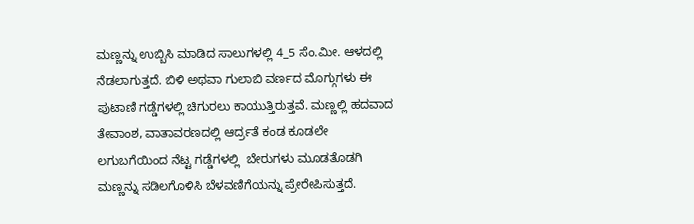ಮಣ್ಣನ್ನು ಉಬ್ಬಿಸಿ ಮಾಡಿದ ಸಾಲುಗಳಲ್ಲಿ 4_5 ಸೆಂ.ಮೀ. ಆಳದಲ್ಲಿ  ನೆಡಲಾಗುತ್ತದೆ. ಬಿಳಿ ಅಥವಾ ಗುಲಾಬಿ ವರ್ಣದ ಮೊಗ್ಗುಗಳು ಈ  ಪುಟಾಣಿ ಗಡ್ಡೆಗಳಲ್ಲಿ ಚಿಗುರಲು ಕಾಯುತ್ತಿರುತ್ತವೆ. ಮಣ್ಣಲ್ಲಿ ಹದವಾದ ತೇವಾಂಶ, ವಾತಾವರಣದಲ್ಲಿ ಆರ್ದ್ರತೆ ಕಂಡ ಕೂಡಲೇ ಲಗುಬಗೆಯಿಂದ ನೆಟ್ಟ ಗಡ್ಡೆಗಳಲ್ಲಿ  ಬೇರುಗಳು ಮೂಡತೊಡಗಿ ಮಣ್ಣನ್ನು ಸಡಿಲಗೊಳಿಸಿ‌ ಬೆಳವಣಿಗೆಯನ್ನು ಪ್ರೇರೇಪಿಸುತ್ತದೆ.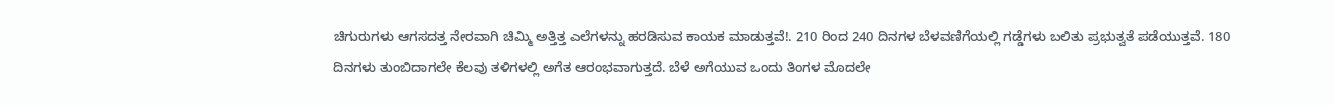ಚಿಗುರುಗಳು ಆಗಸದತ್ತ ನೇರವಾಗಿ ಚಿಮ್ಮಿ ಅತ್ತಿತ್ತ ಎಲೆಗಳನ್ನು ಹರಡಿಸುವ ಕಾಯಕ ಮಾಡುತ್ತವೆ!. 210 ರಿಂದ 240 ದಿನಗಳ ಬೆಳವಣಿಗೆಯಲ್ಲಿ ಗಡ್ಡೆಗಳು ಬಲಿತು ಪ್ರಭುತ್ವತೆ ಪಡೆಯುತ್ತವೆ. 180 ದಿನಗಳು ತುಂಬಿದಾಗಲೇ ಕೆಲವು ತಳಿಗಳಲ್ಲಿ ಅಗೆತ ಆರಂಭವಾಗುತ್ತದೆ. ಬೆಳೆ ಅಗೆಯುವ ಒಂದು ತಿಂಗಳ ಮೊದಲೇ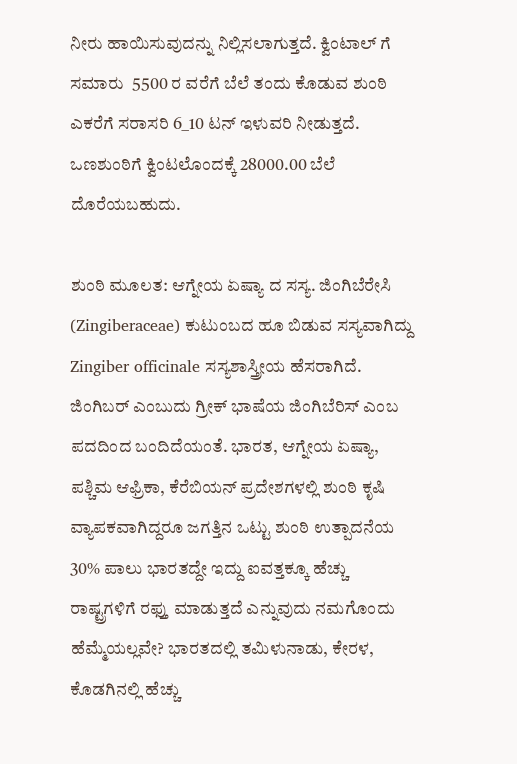ನೀರು ಹಾಯಿಸುವುದನ್ನು ನಿಲ್ಲಿಸಲಾಗುತ್ತದೆ. ಕ್ವಿಂಟಾಲ್ ಗೆ ಸಮಾರು  5500 ರ ವರೆಗೆ ಬೆಲೆ ತಂದು ಕೊಡುವ ಶುಂಠಿ ಎಕರೆಗೆ ಸರಾಸರಿ 6_10 ಟನ್ ಇಳುವರಿ ನೀಡುತ್ತದೆ. ಒಣಶುಂಠಿಗೆ ಕ್ವಿಂಟಲೊಂದಕ್ಕೆ 28000.00 ಬೆಲೆ ದೊರೆಯಬಹುದು.

ಶುಂಠಿ ಮೂಲತ: ಆಗ್ನೇಯ ಏಷ್ಯಾ ದ ಸಸ್ಯ. ಜಿಂಗಿಬೆರೇಸಿ (Zingiberaceae) ಕುಟುಂಬದ ಹೂ ಬಿಡುವ ಸಸ್ಯವಾಗಿದ್ದು Zingiber officinale ಸಸ್ಯಶಾಸ್ತ್ರೀಯ ಹೆಸರಾಗಿದೆ. ಜಿಂಗಿಬರ್ ಎಂಬುದು ಗ್ರೀಕ್ ಭಾಷೆಯ ಜಿಂಗಿಬೆರಿಸ್ ಎಂಬ ಪದದಿಂದ ಬಂದಿದೆಯಂತೆ. ಭಾರತ, ಆಗ್ನೇಯ ಏಷ್ಯಾ, ಪಶ್ಚಿಮ ಆಫ್ರಿಕಾ, ಕೆರೆಬಿಯನ್ ಪ್ರದೇಶಗಳಲ್ಲಿ ಶುಂಠಿ ಕೃಷಿ ವ್ಯಾಪಕವಾಗಿದ್ದರೂ ಜಗತ್ತಿನ ಒಟ್ಟು ಶುಂಠಿ ಉತ್ಪಾದನೆಯ 30% ಪಾಲು ಭಾರತದ್ದೇ ಇದ್ದು ಐವತ್ತಕ್ಕೂ ಹೆಚ್ಚು ರಾಷ್ಟ್ರಗಳಿಗೆ ರಫ್ತು ಮಾಡುತ್ತದೆ ಎನ್ನುವುದು ನಮಗೊಂದು ಹೆಮ್ಮೆಯಲ್ಲವೇ? ಭಾರತದಲ್ಲಿ ತಮಿಳುನಾಡು, ಕೇರಳ, ಕೊಡಗಿನಲ್ಲಿ ಹೆಚ್ಚು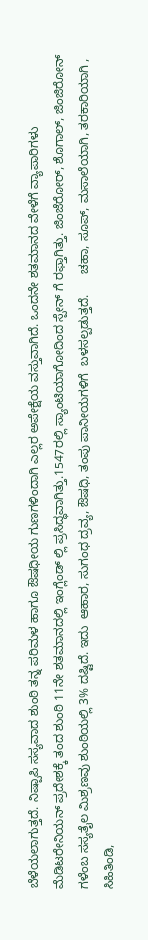ಬೆಳೆಯಲಾಗುತ್ತದೆ. ನಿಷ್ಪಾಪಿ ಸಸ್ಯವಾದ ಶುಂಠಿ ತನ್ನ ಪರಿಮಳ ಹಾಗೂ ಔಷಧೀಯ ಗುಣಗಳಿಂದಾಗಿ ಎಲ್ಲರ ಅಪೇಕ್ಷೆಯ ವಸ್ತುವಾಗಿದೆ. ಒಂದನೇ ಶತಮಾನದ ವೇಳೆಗೆ ವ್ಯಾಪಾರಿಗಳು ಮೆಡಿಟರೇನಿಯನ್ ಪ್ರದೇಶಕ್ಕೆ ತಂದ ಶುಂಠಿ 11ನೇ ಶತಮಾನದಲ್ಲಿ ಇಂಗ್ಲೆಂಡ್ ಲ್ಲಿ ಪ್ರಸಿದ್ಧವಾಗಿತ್ತು.1547ರಲ್ಲಿ ಸ್ಯಾಂಟಿಯಾಗೋದಿಂದ ಸ್ಪೇನ್ ಗೆ ರಫ್ತಾಗಿತ್ತು. ಜಿಂಜೆರೋರ್, ಶೊಗಾಲ್, ಜಿಂಜಿರೋನ್ ಗಳೆಂಬ ಸಸ್ಯತೈಲ ಮಿಶ್ರಣವು ಶುಂಠಿಯಲ್ಲಿ 3% ದಷ್ಟಿದೆ. ಇದು  ಆಹಾರ, ಸುಗಂಧ ದ್ರವ್ಯ, ಔಷಧಿ, ತಂಪು ಪಾನೀಯಗಳಿಗೆ  ಬಳಸಲ್ಪಡುತ್ತದೆ.      ಚಹಾ, ಸೂಪ್, ಮಸಾಲೆಯಾಗಿ, ತರಕಾರಿಯಾಗಿ , ಸಿಹಿತಿಂಡಿ,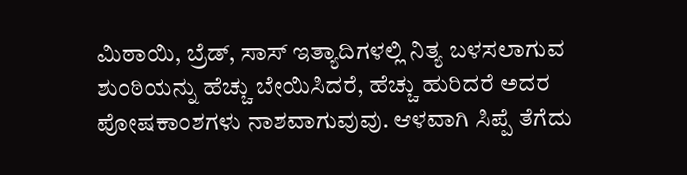ಮಿಠಾಯಿ, ಬ್ರೆಡ್, ಸಾಸ್ ಇತ್ಯಾದಿಗಳಲ್ಲಿ ನಿತ್ಯ ಬಳಸಲಾಗುವ ಶುಂಠಿಯನ್ನು ಹೆಚ್ಚು ಬೇಯಿಸಿದರೆ, ಹೆಚ್ಚು ಹುರಿದರೆ ಅದರ ಪೋಷಕಾಂಶಗಳು ನಾಶವಾಗುವುವು. ಆಳವಾಗಿ ಸಿಪ್ಪೆ ತೆಗೆದು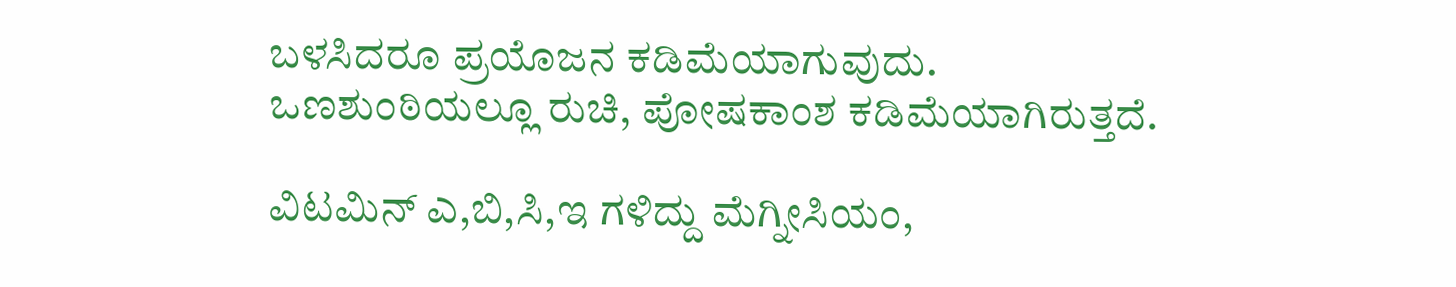ಬಳಸಿದರೂ ಪ್ರಯೊಜನ ಕಡಿಮೆಯಾಗುವುದು. ಒಣಶುಂಠಿಯಲ್ಲೂ ರುಚಿ, ಪೋಷಕಾಂಶ ಕಡಿಮೆಯಾಗಿರುತ್ತದೆ.

ವಿಟಮಿನ್ ಎ,ಬಿ,ಸಿ,ಇ ಗಳಿದ್ದು ಮೆಗ್ನೀಸಿಯಂ,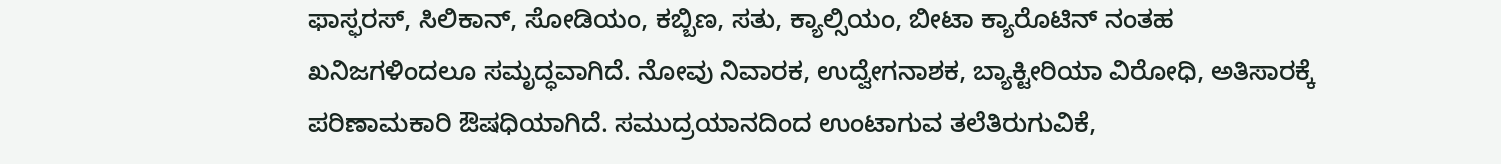ಫಾಸ್ಫರಸ್, ಸಿಲಿಕಾನ್, ಸೋಡಿಯಂ, ಕಬ್ಬಿಣ, ಸತು, ಕ್ಯಾಲ್ಸಿಯಂ, ಬೀಟಾ ಕ್ಯಾರೊಟಿನ್ ನಂತಹ ಖನಿಜಗಳಿಂದಲೂ ಸಮೃದ್ಧವಾಗಿದೆ. ನೋವು ನಿವಾರಕ, ಉದ್ವೇಗನಾಶಕ, ಬ್ಯಾಕ್ಟೀರಿಯಾ ವಿರೋಧಿ, ಅತಿಸಾರಕ್ಕೆ ಪರಿಣಾಮಕಾರಿ ಔಷಧಿಯಾಗಿದೆ. ಸಮುದ್ರಯಾನದಿಂದ ಉಂಟಾಗುವ ತಲೆತಿರುಗುವಿಕೆ,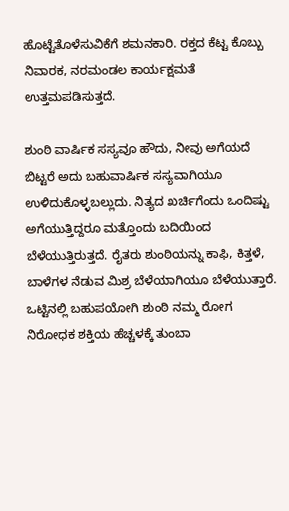ಹೊಟ್ಟೆತೊಳೆಸುವಿಕೆಗೆ ಶಮನಕಾರಿ. ರಕ್ತದ ಕೆಟ್ಟ ಕೊಬ್ಬು ನಿವಾರಕ, ನರಮಂಡಲ ಕಾರ್ಯಕ್ಷಮತೆ ಉತ್ತಮಪಡಿಸುತ್ತದೆ.

ಶುಂಠಿ ವಾರ್ಷಿಕ ಸಸ್ಯವೂ ಹೌದು, ನೀವು ಅಗೆಯದೆ ಬಿಟ್ಟರೆ ಅದು ಬಹುವಾರ್ಷಿಕ ಸಸ್ಯವಾಗಿಯೂ ಉಳಿದುಕೊಳ್ಳಬಲ್ಲುದು. ನಿತ್ಯದ ಖರ್ಚಿಗೆಂದು ಒಂದಿಷ್ಟು ಅಗೆಯುತ್ತಿದ್ದರೂ ಮತ್ತೊಂದು ಬದಿಯಿಂದ ಬೆಳೆಯುತ್ತಿರುತ್ತದೆ. ರೈತರು ಶುಂಠಿಯನ್ನು‌ ಕಾಫಿ, ಕಿತ್ತಳೆ, ಬಾಳೆಗಳ ನೆಡುವ ಮಿಶ್ರ ಬೆಳೆಯಾಗಿಯೂ ಬೆಳೆಯುತ್ತಾರೆ. ಒಟ್ಟಿನಲ್ಲಿ ಬಹುಪಯೋಗಿ ಶುಂಠಿ ನಮ್ಮ ರೋಗ ನಿರೋಧಕ ಶಕ್ತಿಯ ಹೆಚ್ಚಳಕ್ಕೆ ತುಂಬಾ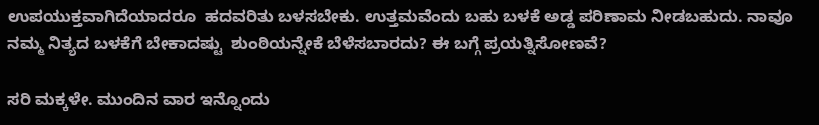ಉಪಯುಕ್ತವಾಗಿದೆಯಾದರೂ  ಹದವರಿತು ಬಳಸಬೇಕು. ಉತ್ತಮವೆಂದು ಬಹು ಬಳಕೆ ಅಡ್ಡ ಪರಿಣಾಮ ನೀಡಬಹುದು. ನಾವೂ ನಮ್ಮ ನಿತ್ಯದ ಬಳಕೆಗೆ ಬೇಕಾದಷ್ಟು  ಶುಂಠಿಯನ್ನೇಕೆ ಬೆಳೆಸಬಾರದು? ಈ ಬಗ್ಗೆ ಪ್ರಯತ್ನಿಸೋಣವೆ?

ಸರಿ ಮಕ್ಕಳೇ. ಮುಂದಿನ ವಾರ ಇನ್ನೊಂದು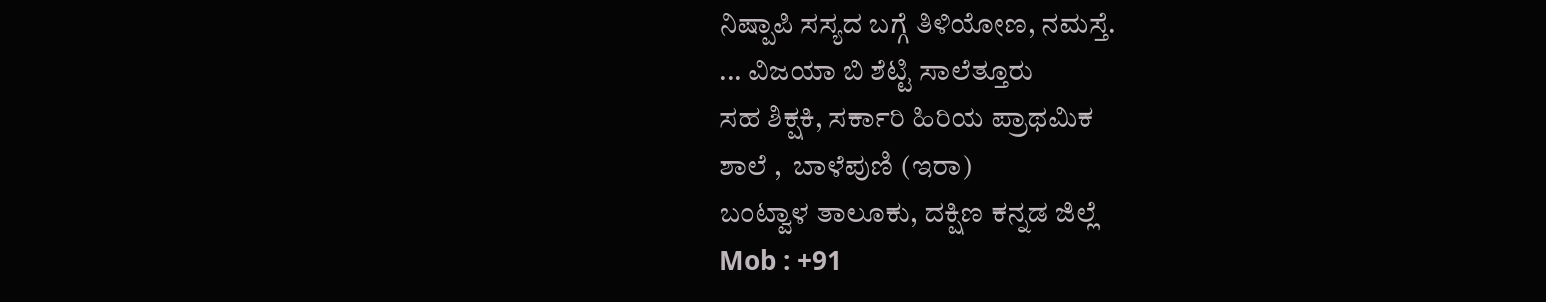ನಿಷ್ಪಾಪಿ ಸಸ್ಯದ ಬಗ್ಗೆ ತಿಳಿಯೋಣ, ನಮಸ್ತೆ.
... ವಿಜಯಾ ಬಿ ಶೆಟ್ಟಿ ಸಾಲೆತ್ತೂರು
ಸಹ ಶಿಕ್ಷಕಿ, ಸರ್ಕಾರಿ ಹಿರಿಯ ಪ್ರಾಥಮಿಕ
ಶಾಲೆ ,  ಬಾಳೆಪುಣಿ (ಇರಾ)
ಬಂಟ್ವಾಳ ತಾಲೂಕು, ದಕ್ಷಿಣ ಕನ್ನಡ ಜಿಲ್ಲೆ
Mob : +91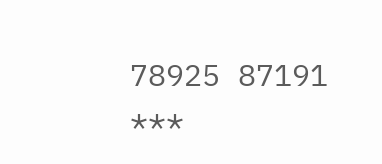78925 87191
***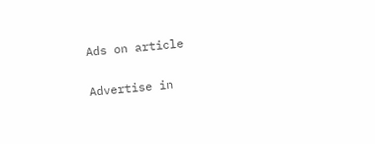Ads on article

Advertise in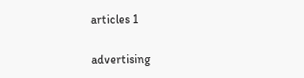articles 1

advertising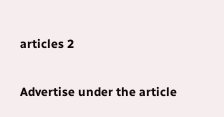articles 2

Advertise under the article